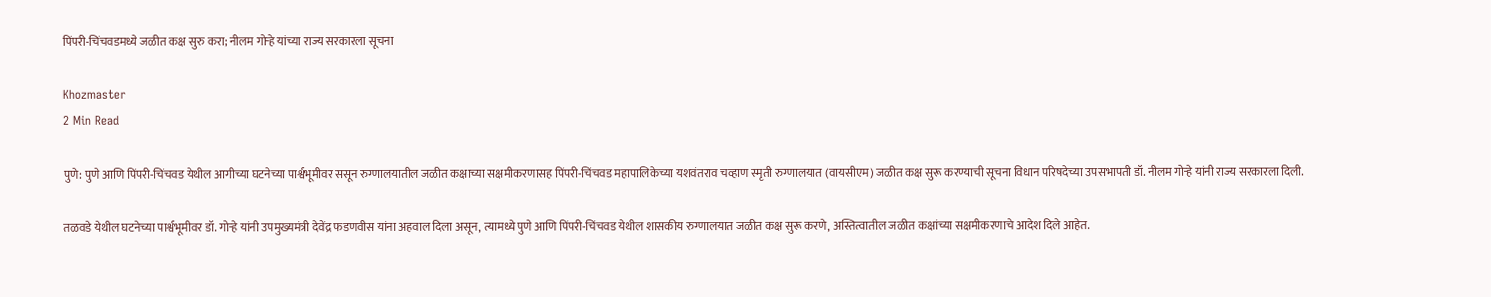पिंपरी-चिंचवडमध्ये जळीत कक्ष सुरु करा; नीलम गोऱ्हे यांच्या राज्य सरकारला सूचना

Khozmaster
2 Min Read

पुणे: पुणे आणि पिंपरी-चिंचवड येथील आगीच्या घटनेच्या पार्श्वभूमीवर ससून रुग्णालयातील जळीत कक्षाच्या सक्षमीकरणासह पिंपरी-चिंचवड महापालिकेच्या यशवंतराव चव्हाण स्मृती रुग्णालयात (वायसीएम) जळीत कक्ष सुरू करण्याची सूचना विधान परिषदेच्या उपसभापती डॉ. नीलम गोऱ्हे यांनी राज्य सरकारला दिली.

तळवडे येथील घटनेच्या पार्श्वभूमीवर डॉ. गोऱ्हे यांनी उपमुख्यमंत्री देवेंद्र फडणवीस यांना अहवाल दिला असून, त्यामध्ये पुणे आणि पिंपरी-चिंचवड येथील शासकीय रुग्णालयात जळीत कक्ष सुरू करणे, अस्तित्वातील जळीत कक्षांच्या सक्षमीकरणाचे आदेश दिले आहेत.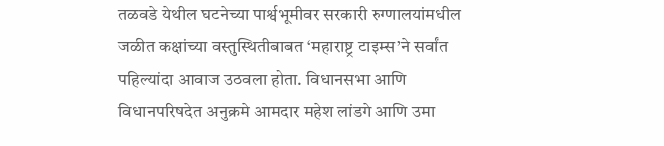तळवडे येथील घटनेच्या पार्श्वभूमीवर सरकारी रुग्णालयांमधील जळीत कक्षांच्या वस्तुस्थितीबाबत ‘महाराष्ट्र टाइम्स’ने सर्वांत पहिल्यांदा आवाज उठवला होता. विधानसभा आणि विधानपरिषदेत अनुक्रमे आमदार महेश लांडगे आणि उमा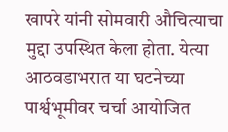खापरे यांनी सोमवारी औचित्याचा मुद्दा उपस्थित केला होता. येत्या आठवडाभरात या घटनेच्या पार्श्वभूमीवर चर्चा आयोजित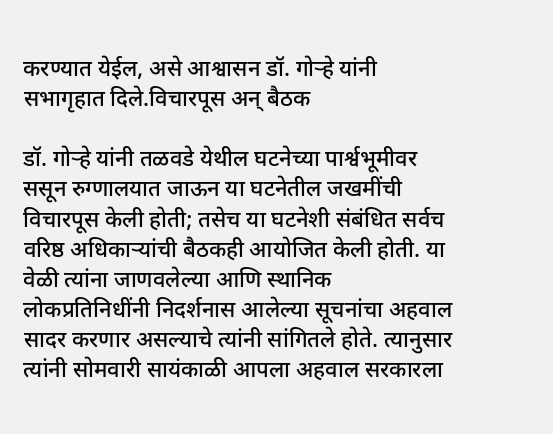करण्यात येईल, असे आश्वासन डॉ. गोऱ्हे यांनी सभागृहात दिले.विचारपूस अन् बैठक

डॉ. गोऱ्हे यांनी तळवडे येथील घटनेच्या पार्श्वभूमीवर ससून रुग्णालयात जाऊन या घटनेतील जखमींची विचारपूस केली होती; तसेच या घटनेशी संबंधित सर्वच वरिष्ठ अधिकाऱ्यांची बैठकही आयोजित केली होती. या वेळी त्यांना जाणवलेल्या आणि स्थानिक लोकप्रतिनिधींनी निदर्शनास आलेल्या सूचनांचा अहवाल सादर करणार असल्याचे त्यांनी सांगितले होते. त्यानुसार त्यांनी सोमवारी सायंकाळी आपला अहवाल सरकारला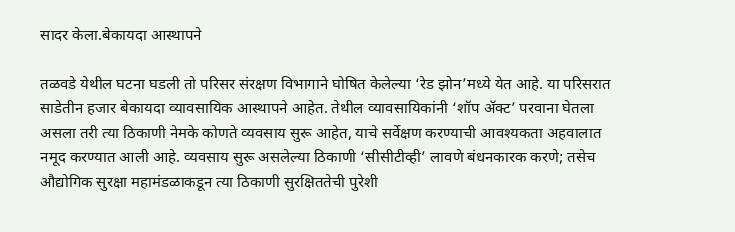सादर केला.बेकायदा आस्थापने

तळवडे येथील घटना घडली तो परिसर संरक्षण विभागाने घोषित केलेल्या ‘रेड झोन’मध्ये येत आहे. या परिसरात साडेतीन हजार बेकायदा व्यावसायिक आस्थापने आहेत. तेथील व्यावसायिकांनी ‘शॉप ॲक्ट’ परवाना घेतला असला तरी त्या ठिकाणी नेमके कोणते व्यवसाय सुरू आहेत, याचे सर्वेक्षण करण्याची आवश्यकता अहवालात नमूद करण्यात आली आहे. व्यवसाय सुरू असलेल्या ठिकाणी ‘सीसीटीव्ही’ लावणे बंधनकारक करणे; तसेच औद्योगिक सुरक्षा महामंडळाकडून त्या ठिकाणी सुरक्षिततेची पुरेशी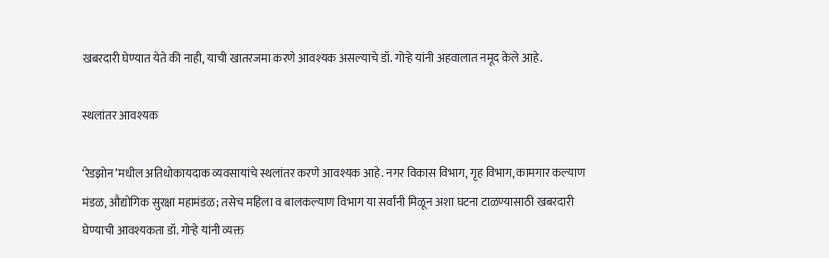खबरदारी घेण्यात येते की नाही, याची खातरजमा करणे आवश्यक असल्याचे डॉ. गोऱ्हे यांनी अहवालात नमूद केले आहे.

स्थलांतर आवश्यक

‘रेडझोन’मधील अतिधोकायदाक व्यवसायांचे स्थलांतर करणे आवश्यक आहे. नगर विकास विभाग, गृह विभाग, कामगार कल्याण मंडळ, औद्योगिक सुरक्षा महामंडळ; तसेच महिला व बालकल्याण विभाग या सर्वांनी मिळून अशा घटना टाळण्यासाठी खबरदारी घेण्याची आवश्यकता डॉ. गोऱ्हे यांनी व्यक्त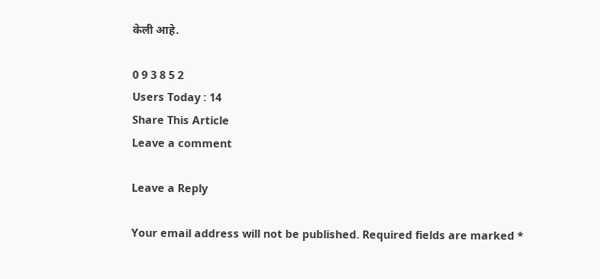केली आहे.

0 9 3 8 5 2
Users Today : 14
Share This Article
Leave a comment

Leave a Reply

Your email address will not be published. Required fields are marked *